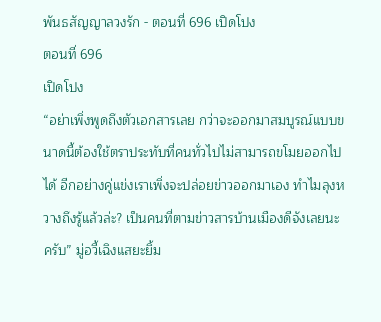พันธสัญญาลวงรัก - ตอนที่ 696 เปิดโปง
ตอนที่ 696
เปิดโปง
“อย่าเพิ่งพูดถึงตัวเอกสารเลย กว่าจะออกมาสมบูรณ์แบบขนาดนี้ต้องใช้ตราประทับที่คนทั่วไปไม่สามารถขโมยออกไปได้ อีกอย่างคู่แข่งเราเพิ่งจะปล่อยข่าวออกมาเอง ทำไมลุงหวางถึงรู้แล้วล่ะ? เป็นคนที่ตามข่าวสารบ้านเมืองดีจังเลยนะครับ” มู่อวี้เฉิงแสยะยิ้ม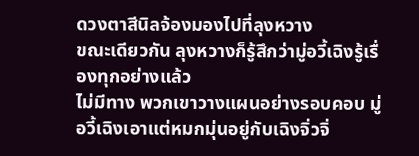ดวงตาสีนิลจ้องมองไปที่ลุงหวาง
ขณะเดียวกัน ลุงหวางก็รู้สึกว่ามู่อวี้เฉิงรู้เรื่องทุกอย่างแล้ว
ไม่มีทาง พวกเขาวางแผนอย่างรอบคอบ มู่อวี้เฉิงเอาแต่หมกมุ่นอยู่กับเฉิงจิ่วจิ่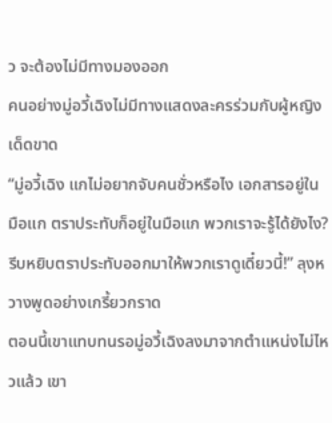ว จะต้องไม่มีทางมองออก
คนอย่างมู่อวี้เฉิงไม่มีทางแสดงละครร่วมกับผู้หญิงเด็ดขาด
“มู่อวี้เฉิง แกไม่อยากจับคนชั่วหรือไง เอกสารอยู่ในมือแก ตราประทับก็อยู่ในมือแก พวกเราจะรู้ได้ยังไง? รีบหยิบตราประทับออกมาให้พวกเราดูเดี๋ยวนี้!” ลุงหวางพูดอย่างเกรี้ยวกราด
ตอนนี้เขาแทบทนรอมู่อวี้เฉิงลงมาจากตำแหน่งไม่ไหวแล้ว เขา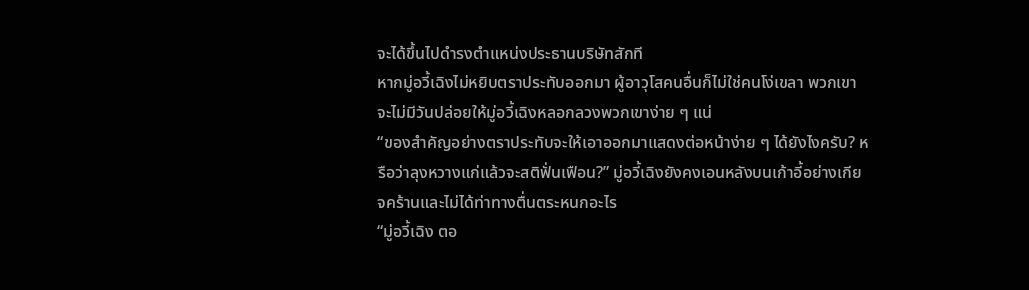จะได้ขึ้นไปดำรงตำแหน่งประธานบริษัทสักที
หากมู่อวี้เฉิงไม่หยิบตราประทับออกมา ผู้อาวุโสคนอื่นก็ไม่ใช่คนโง่เขลา พวกเขาจะไม่มีวันปล่อยให้มู่อวี้เฉิงหลอกลวงพวกเขาง่าย ๆ แน่
“ของสำคัญอย่างตราประทับจะให้เอาออกมาแสดงต่อหน้าง่าย ๆ ได้ยังไงครับ? หรือว่าลุงหวางแก่แล้วจะสติฟั่นเฟือน?” มู่อวี้เฉิงยังคงเอนหลังบนเก้าอี้อย่างเกียจคร้านและไม่ได้ท่าทางตื่นตระหนกอะไร
“มู่อวี้เฉิง ตอ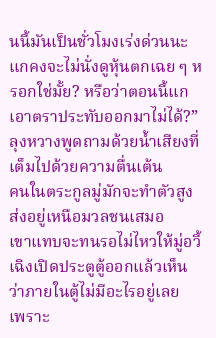นนี้มันเป็นชั่วโมงเร่งด่วนนะ แกคงจะไม่นั่งดูหุ้นตกเฉย ๆ หรอกใช่มั้ย? หรือว่าตอนนี้แกเอาตราประทับออกมาไม่ได้?” ลุงหวางพูดถามด้วยน้ำเสียงที่เต็มไปด้วยความตื่นเต้น
คนในตระกูลมู่มักจะทำตัวสูงส่งอยู่เหนือมวลชนเสมอ
เขาแทบจะทนรอไม่ไหวให้มู่อวี้เฉิงเปิดประตูตู้ออกแล้วเห็นว่าภายในตู้ไม่มีอะไรอยู่เลย
เพราะ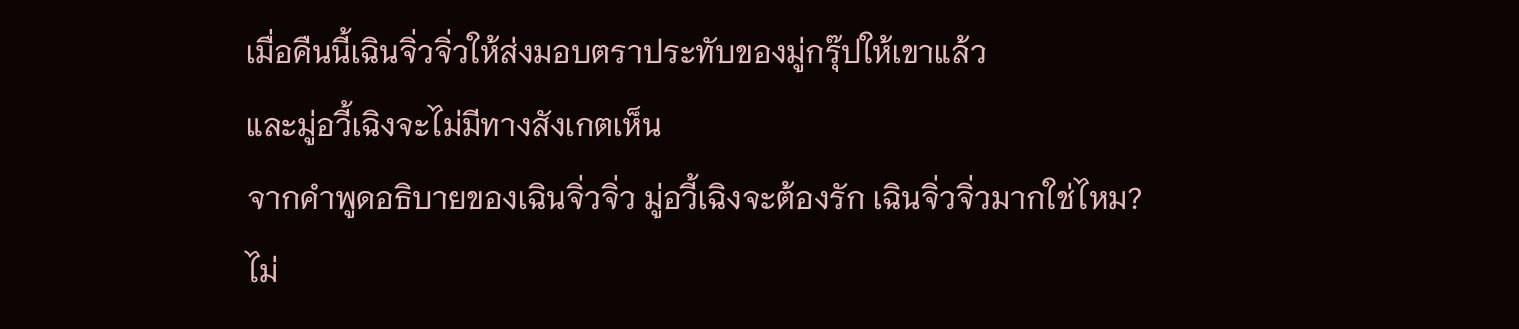เมื่อคืนนี้เฉินจิ่วจิ่วให้ส่งมอบตราประทับของมู่กรุ๊ปให้เขาแล้ว
และมู่อวี้เฉิงจะไม่มีทางสังเกตเห็น
จากคำพูดอธิบายของเฉินจิ่วจิ่ว มู่อวี้เฉิงจะต้องรัก เฉินจิ่วจิ่วมากใช่ไหม?
ไม่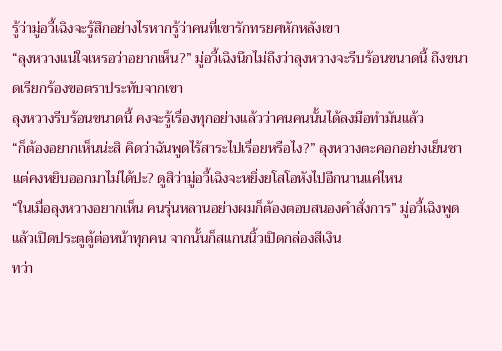รู้ว่ามู่อวี้เฉิงจะรู้สึกอย่างไรหากรู้ว่าคนที่เขารักทรยศหักหลังเขา
“ลุงหวางแน่ใจเหรอว่าอยากเห็น?” มู่อวี้เฉิงนึกไม่ถึงว่าลุงหวางจะรีบร้อนขนาดนี้ ถึงขนาดเรียกร้องขอตราประทับจากเขา
ลุงหวางรีบร้อนขนาดนี้ คงจะรู้เรื่องทุกอย่างแล้วว่าคนคนนั้นได้ลงมือทำมันแล้ว
“ก็ต้องอยากเห็นน่ะสิ คิดว่าฉันพูดไร้สาระไปเรื่อยหรือไง?” ลุงหวางตะคอกอย่างเย็นชา
แต่คงหยิบออกมาไม่ได้ปะ? ดูสิว่ามู่อวี้เฉิงจะหยิ่งยโสโอหังไปอีกนานแค่ไหน
“ในเมื่อลุงหวางอยากเห็น คนรุ่นหลานอย่างผมก็ต้องตอบสนองคำสั่งการ” มู่อวี้เฉิงพูดแล้วเปิดประตูตู้ต่อหน้าทุกคน จากนั้นก็สแกนนิ้วเปิดกล่องสีเงิน
ทว่า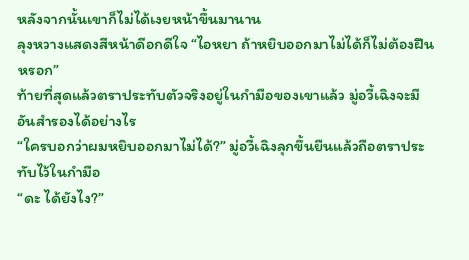หลังจากนั้นเขาก็ไม่ได้เงยหน้าขึ้นมานาน
ลุงหวางแสดงสีหน้าดีอกดีใจ “ไอหยา ถ้าหยิบออกมาไม่ได้ก็ไม่ต้องฝืนหรอก”
ท้ายที่สุดแล้วตราประทับตัวจริงอยู่ในกำมือของเขาแล้ว มู่อวี้เฉิงจะมีอันสำรองได้อย่างไร
“ใครบอกว่าผมหยิบออกมาไม่ได้?” มู่อวี้เฉิงลุกขึ้นยืนแล้วถือตราประทับไว้ในกำมือ
“ดะ ได้ยังไง?”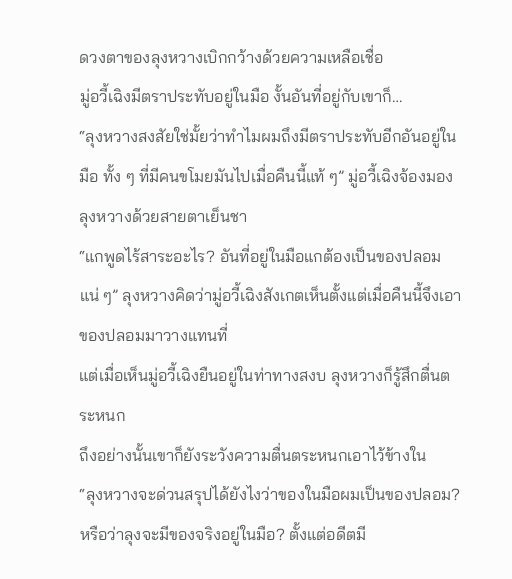ดวงตาของลุงหวางเบิกกว้างด้วยความเหลือเชื่อ
มู่อวี้เฉิงมีตราประทับอยู่ในมือ งั้นอันที่อยู่กับเขาก็…
“ลุงหวางสงสัยใช่มั้ยว่าทำไมผมถึงมีตราประทับอีกอันอยู่ในมือ ทั้ง ๆ ที่มีคนขโมยมันไปเมื่อคืนนี้แท้ ๆ” มู่อวี้เฉิงจ้องมองลุงหวางด้วยสายตาเย็นชา
“แกพูดไร้สาระอะไร? อันที่อยู่ในมือแกต้องเป็นของปลอมแน่ ๆ” ลุงหวางคิดว่ามู่อวี้เฉิงสังเกตเห็นตั้งแต่เมื่อคืนนี้จึงเอาของปลอมมาวางแทนที่
แต่เมื่อเห็นมู่อวี้เฉิงยืนอยู่ในท่าทางสงบ ลุงหวางก็รู้สึกตื่นตระหนก
ถึงอย่างนั้นเขาก็ยังระวังความตื่นตระหนกเอาไว้ข้างใน
“ลุงหวางจะด่วนสรุปได้ยังไงว่าของในมือผมเป็นของปลอม? หรือว่าลุงจะมีของจริงอยู่ในมือ? ตั้งแต่อดีตมี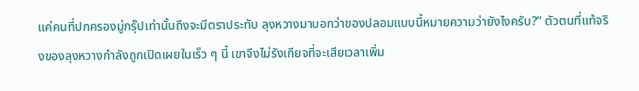แค่คนที่ปกครองมู่กรุ๊ปเท่านั้นถึงจะมีตราประทับ ลุงหวางมาบอกว่าของปลอมแบบนี้หมายความว่ายังไงครับ?” ตัวตนที่แท้จริงของลุงหวางกำลังถูกเปิดเผยในเร็ว ๆ นี้ เขาจึงไม่รังเกียจที่จะเสียเวลาเพิ่ม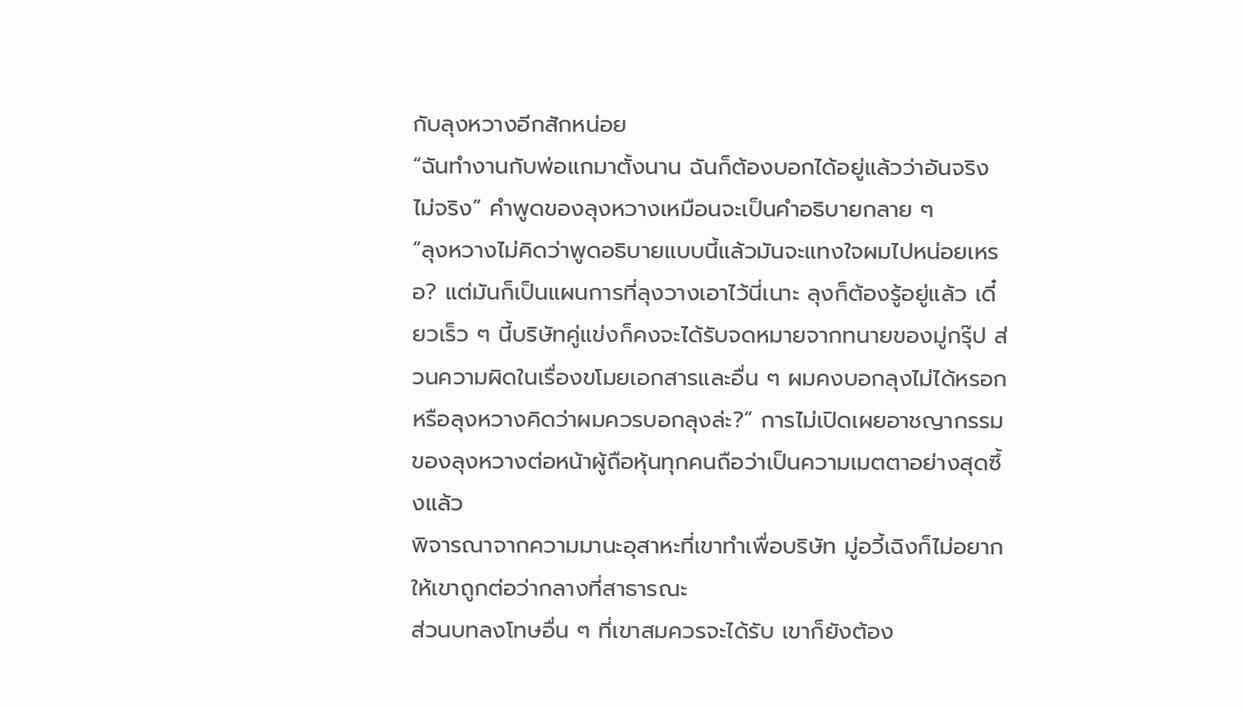กับลุงหวางอีกสักหน่อย
“ฉันทำงานกับพ่อแกมาตั้งนาน ฉันก็ต้องบอกได้อยู่แล้วว่าอันจริงไม่จริง” คำพูดของลุงหวางเหมือนจะเป็นคำอธิบายกลาย ๆ
“ลุงหวางไม่คิดว่าพูดอธิบายแบบนี้แล้วมันจะแทงใจผมไปหน่อยเหรอ? แต่มันก็เป็นแผนการที่ลุงวางเอาไว้นี่เนาะ ลุงก็ต้องรู้อยู่แล้ว เดี๋ยวเร็ว ๆ นี้บริษัทคู่แข่งก็คงจะได้รับจดหมายจากทนายของมู่กรุ๊ป ส่วนความผิดในเรื่องขโมยเอกสารและอื่น ๆ ผมคงบอกลุงไม่ได้หรอก หรือลุงหวางคิดว่าผมควรบอกลุงล่ะ?” การไม่เปิดเผยอาชญากรรมของลุงหวางต่อหน้าผู้ถือหุ้นทุกคนถือว่าเป็นความเมตตาอย่างสุดซึ้งแล้ว
พิจารณาจากความมานะอุสาหะที่เขาทำเพื่อบริษัท มู่อวี้เฉิงก็ไม่อยากให้เขาถูกต่อว่ากลางที่สาธารณะ
ส่วนบทลงโทษอื่น ๆ ที่เขาสมควรจะได้รับ เขาก็ยังต้อง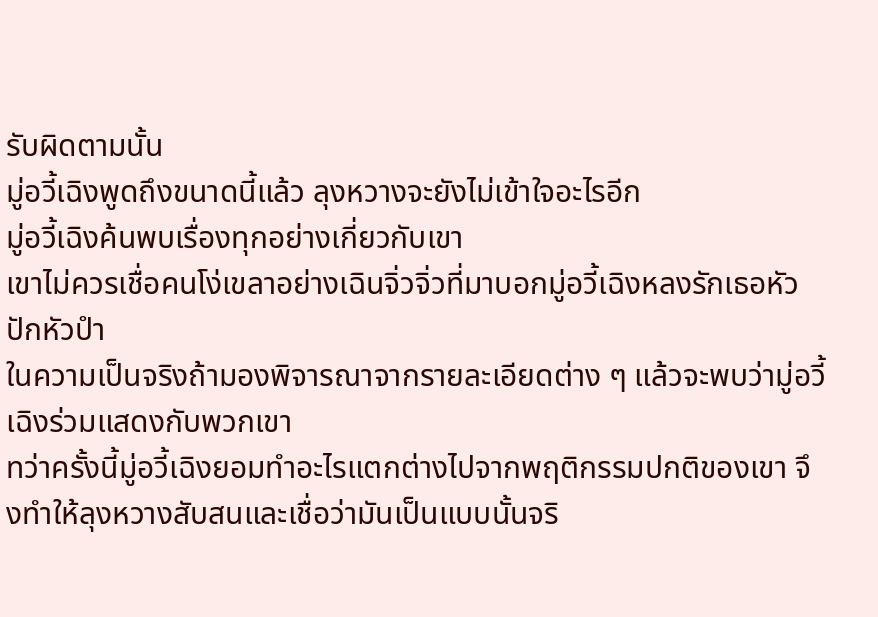รับผิดตามนั้น
มู่อวี้เฉิงพูดถึงขนาดนี้แล้ว ลุงหวางจะยังไม่เข้าใจอะไรอีก
มู่อวี้เฉิงค้นพบเรื่องทุกอย่างเกี่ยวกับเขา
เขาไม่ควรเชื่อคนโง่เขลาอย่างเฉินจิ่วจิ่วที่มาบอกมู่อวี้เฉิงหลงรักเธอหัวปักหัวปำ
ในความเป็นจริงถ้ามองพิจารณาจากรายละเอียดต่าง ๆ แล้วจะพบว่ามู่อวี้เฉิงร่วมแสดงกับพวกเขา
ทว่าครั้งนี้มู่อวี้เฉิงยอมทำอะไรแตกต่างไปจากพฤติกรรมปกติของเขา จึงทำให้ลุงหวางสับสนและเชื่อว่ามันเป็นแบบนั้นจริ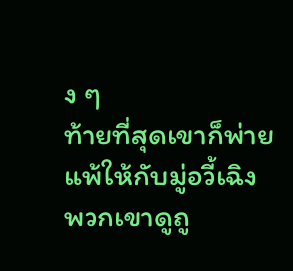ง ๆ
ท้ายที่สุดเขาก็พ่ายแพ้ให้กับมู่อวี้เฉิง
พวกเขาดูถู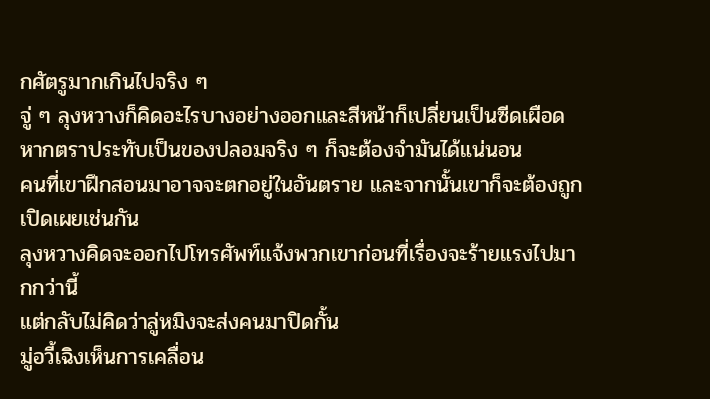กศัตรูมากเกินไปจริง ๆ
จู่ ๆ ลุงหวางก็คิดอะไรบางอย่างออกและสีหน้าก็เปลี่ยนเป็นซีดเผือด
หากตราประทับเป็นของปลอมจริง ๆ ก็จะต้องจำมันได้แน่นอน
คนที่เขาฝึกสอนมาอาจจะตกอยู่ในอันตราย และจากนั้นเขาก็จะต้องถูกเปิดเผยเช่นกัน
ลุงหวางคิดจะออกไปโทรศัพท์แจ้งพวกเขาก่อนที่เรื่องจะร้ายแรงไปมากกว่านี้
แต่กลับไม่คิดว่าลู่หมิงจะส่งคนมาปิดกั้น
มู่อวี้เฉิงเห็นการเคลื่อน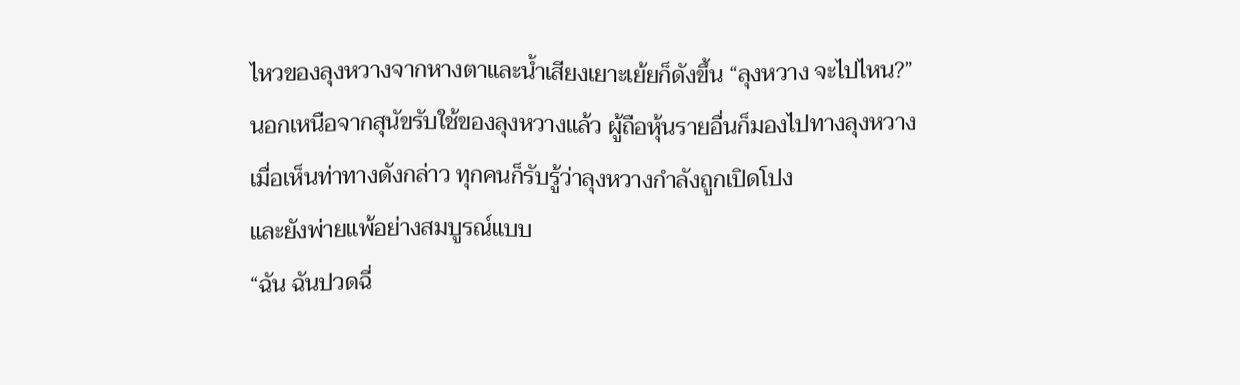ไหวของลุงหวางจากหางตาและน้ำเสียงเยาะเย้ยก็ดังขึ้น “ลุงหวาง จะไปไหน?”
นอกเหนือจากสุนัขรับใช้ของลุงหวางแล้ว ผู้ถือหุ้นรายอื่นก็มองไปทางลุงหวาง
เมื่อเห็นท่าทางดังกล่าว ทุกคนก็รับรู้ว่าลุงหวางกำลังถูกเปิดโปง
และยังพ่ายแพ้อย่างสมบูรณ์แบบ
“ฉัน ฉันปวดฉี่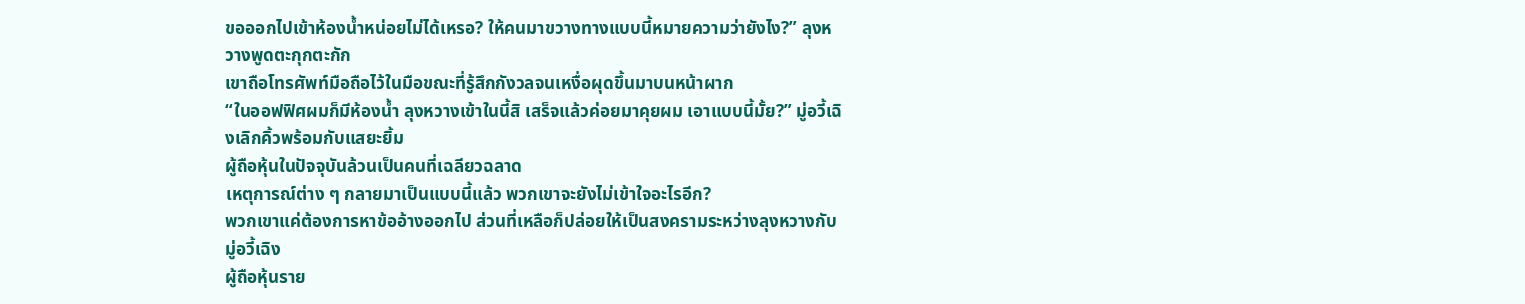ขอออกไปเข้าห้องน้ำหน่อยไม่ได้เหรอ? ให้คนมาขวางทางแบบนี้หมายความว่ายังไง?” ลุงหวางพูดตะกุกตะกัก
เขาถือโทรศัพท์มือถือไว้ในมือขณะที่รู้สึกกังวลจนเหงื่อผุดขึ้นมาบนหน้าผาก
“ในออฟฟิศผมก็มีห้องน้ำ ลุงหวางเข้าในนี้สิ เสร็จแล้วค่อยมาคุยผม เอาแบบนี้มั้ย?” มู่อวี้เฉิงเลิกคิ้วพร้อมกับแสยะยิ้ม
ผู้ถือหุ้นในปัจจุบันล้วนเป็นคนที่เฉลียวฉลาด
เหตุการณ์ต่าง ๆ กลายมาเป็นแบบนี้แล้ว พวกเขาจะยังไม่เข้าใจอะไรอีก?
พวกเขาแค่ต้องการหาข้ออ้างออกไป ส่วนที่เหลือก็ปล่อยให้เป็นสงครามระหว่างลุงหวางกับมู่อวี้เฉิง
ผู้ถือหุ้นราย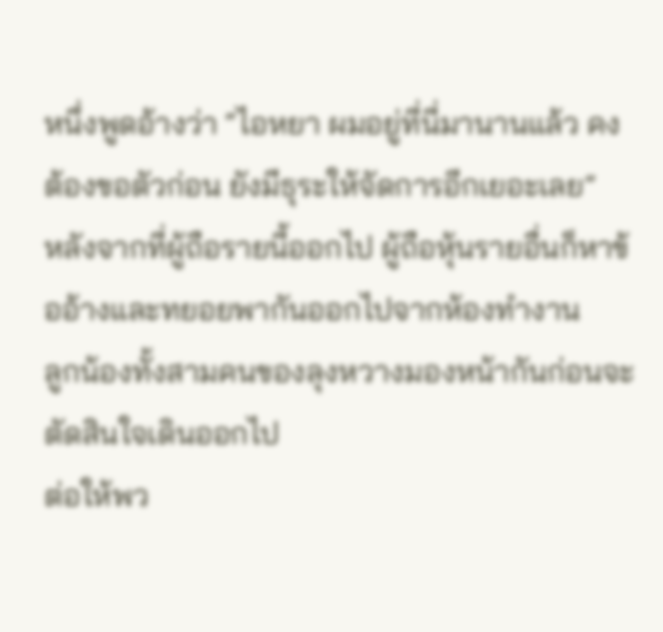หนึ่งพูดอ้างว่า “ไอหยา ผมอยู่ที่นี่มานานแล้ว คงต้องขอตัวก่อน ยังมีธุระให้จัดการอีกเยอะเลย”
หลังจากที่ผู้ถือรายนี้ออกไป ผู้ถือหุ้นรายอื่นก็หาข้ออ้างและทยอยพากันออกไปจากห้องทำงาน
ลูกน้องทั้งสามคนของลุงหวางมองหน้ากันก่อนจะตัดสินใจเดินออกไป
ต่อให้พว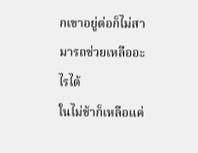กเขาอยู่ต่อก็ไม่สามารถช่วยเหลืออะไรได้
ในไม่ช้าก็เหลือแค่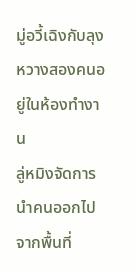มู่อวี้เฉิงกับลุงหวางสองคนอยู่ในห้องทำงาน
ลู่หมิงจัดการนำคนออกไปจากพื้นที่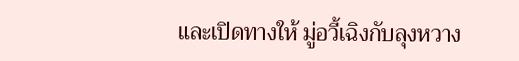และเปิดทางให้ มู่อวี้เฉิงกับลุงหวาง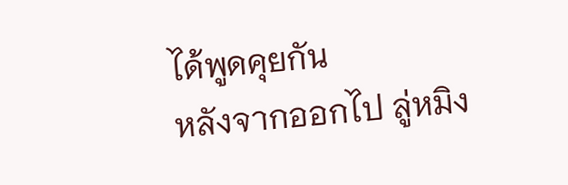ได้พูดคุยกัน
หลังจากออกไป ลู่หมิง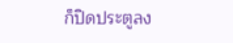ก็ปิดประตูลง